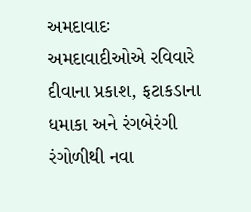અમદાવાદઃ અમદાવાદીઓએ રવિવારે દીવાના પ્રકાશ, ફટાકડાના ધમાકા અને રંગબેરંગી રંગોળીથી નવા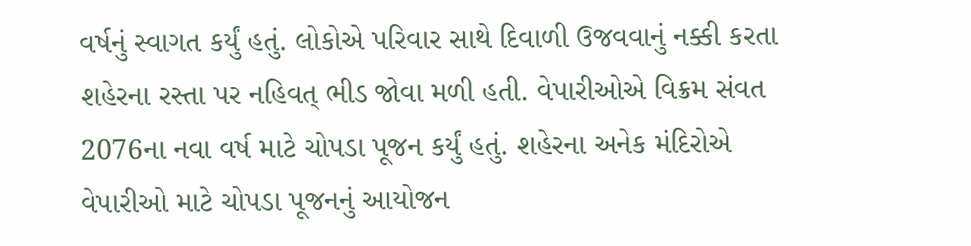વર્ષનું સ્વાગત કર્યું હતું. લોકોએ પરિવાર સાથે દિવાળી ઉજવવાનું નક્કી કરતા શહેરના રસ્તા પર નહિવત્ ભીડ જોવા મળી હતી. વેપારીઓએ વિક્રમ સંવત 2076ના નવા વર્ષ માટે ચોપડા પૂજન કર્યું હતું. શહેરના અનેક મંદિરોએ વેપારીઓ માટે ચોપડા પૂજનનું આયોજન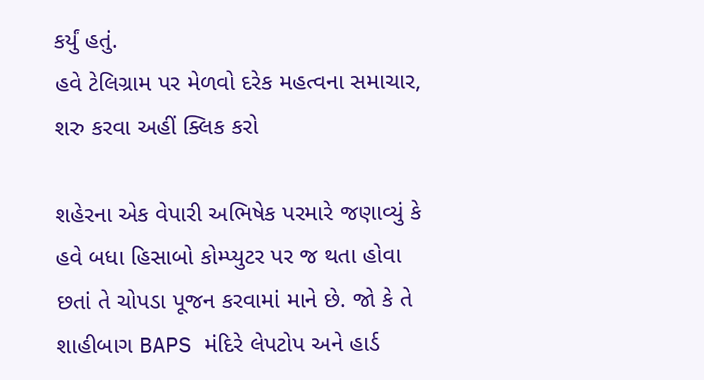કર્યું હતું.
હવે ટેલિગ્રામ પર મેળવો દરેક મહત્વના સમાચાર, શરુ કરવા અહીં ક્લિક કરો

શહેરના એક વેપારી અભિષેક પરમારે જણાવ્યું કે હવે બધા હિસાબો કોમ્પ્યુટર પર જ થતા હોવા છતાં તે ચોપડા પૂજન કરવામાં માને છે. જો કે તે શાહીબાગ BAPS મંદિરે લેપટોપ અને હાર્ડ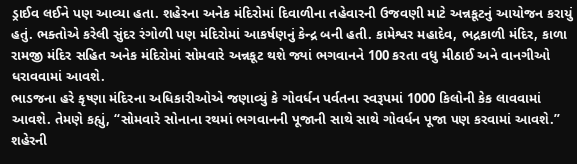ડ્રાઈવ લઈને પણ આવ્યા હતા. શહેરના અનેક મંદિરોમાં દિવાળીના તહેવારની ઉજવણી માટે અન્નકૂટનું આયોજન કરાયું હતું. ભક્તોએ કરેલી સુંદર રંગોળી પણ મંદિરોમાં આકર્ષણનું કેન્દ્ર બની હતી. કામેશ્વર મહાદેવ, ભદ્રકાળી મંદિર, કાળા રામજી મંદિર સહિત અનેક મંદિરોમાં સોમવારે અન્નકૂટ થશે જ્યાં ભગવાનને 100 કરતા વધુ મીઠાઈ અને વાનગીઓ ધરાવવામાં આવશે.
ભાડજના હરે કૃષ્ણા મંદિરના અધિકારીઓએ જણાવ્યું કે ગોવર્ધન પર્વતના સ્વરૂપમાં 1000 કિલોની કેક લાવવામાં આવશે. તેમણે કહ્યું, “સોમવારે સોનાના રથમાં ભગવાનની પૂજાની સાથે સાથે ગોવર્ધન પૂજા પણ કરવામાં આવશે.”
શહેરની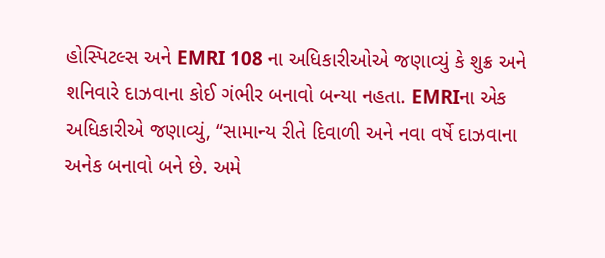હોસ્પિટલ્સ અને EMRI 108 ના અધિકારીઓએ જણાવ્યું કે શુક્ર અને શનિવારે દાઝવાના કોઈ ગંભીર બનાવો બન્યા નહતા. EMRIના એક અધિકારીએ જણાવ્યું, “સામાન્ય રીતે દિવાળી અને નવા વર્ષે દાઝવાના અનેક બનાવો બને છે. અમે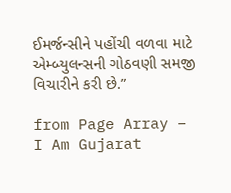ઈમર્જન્સીને પહોંચી વળવા માટે એમ્બ્યુલન્સની ગોઠવણી સમજી વિચારીને કરી છે.”

from Page Array – I Am Gujarat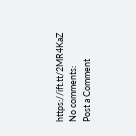https://ift.tt/2MR4KaZ
No comments:
Post a Comment